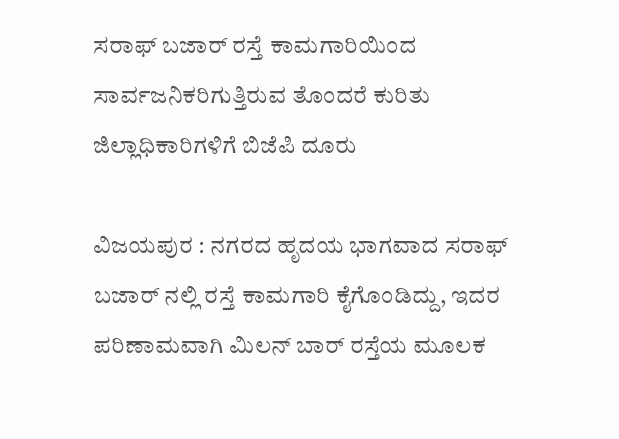ಸರಾಫ್ ಬಜಾರ್ ರಸ್ತೆ ಕಾಮಗಾರಿಯಿಂದ ಸಾರ್ವಜನಿಕರಿಗುತ್ತಿರುವ ತೊಂದರೆ ಕುರಿತು ಜಿಲ್ಲಾಧಿಕಾರಿಗಳಿಗೆ ಬಿಜೆಪಿ ದೂರು

ವಿಜಯಪುರ : ನಗರದ ಹೃದಯ ಭಾಗವಾದ ಸರಾಫ್ ಬಜಾರ್ ನಲ್ಲಿ ರಸ್ತೆ ಕಾಮಗಾರಿ ಕೈಗೊಂಡಿದ್ದು, ಇದರ ಪರಿಣಾಮವಾಗಿ ಮಿಲನ್ ಬಾರ್ ರಸ್ತೆಯ ಮೂಲಕ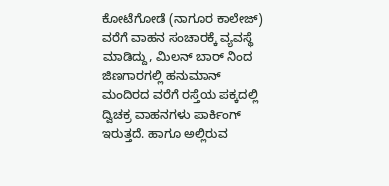ಕೋಟೆಗೋಡೆ (ನಾಗೂರ ಕಾಲೇಜ್) ವರೆಗೆ ವಾಹನ ಸಂಚಾರಕ್ಕೆ ವ್ಯವಸ್ಥೆ ಮಾಡಿದ್ದು, ಮಿಲನ್ ಬಾರ್ ನಿಂದ ಜಿಣಗಾರಗಲ್ಲಿ ಹನುಮಾನ್ ಮಂದಿರದ ವರೆಗೆ ರಸ್ತೆಯ ಪಕ್ಕದಲ್ಲಿ ದ್ವಿಚಕ್ರ ವಾಹನಗಳು ಪಾರ್ಕಿಂಗ್ ಇರುತ್ತದೆ. ಹಾಗೂ ಅಲ್ಲಿರುವ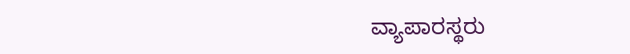ವ್ಯಾಪಾರಸ್ಥರು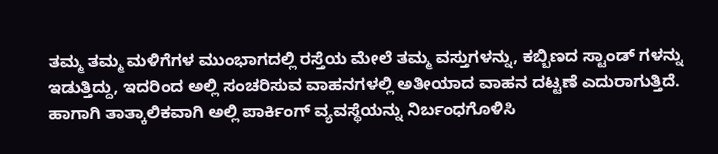ತಮ್ಮ ತಮ್ಮ ಮಳಿಗೆಗಳ ಮುಂಭಾಗದಲ್ಲಿ ರಸ್ತೆಯ ಮೇಲೆ ತಮ್ಮ ವಸ್ತುಗಳನ್ನು, ಕಬ್ಬಿಣದ ಸ್ಟಾಂಡ್ ಗಳನ್ನು ಇಡುತ್ತಿದ್ದು, ಇದರಿಂದ ಅಲ್ಲಿ ಸಂಚರಿಸುವ ವಾಹನಗಳಲ್ಲಿ ಅತೀಯಾದ ವಾಹನ ದಟ್ಟಣೆ ಎದುರಾಗುತ್ತಿದೆ. ಹಾಗಾಗಿ ತಾತ್ಕಾಲಿಕವಾಗಿ ಅಲ್ಲಿ ಪಾರ್ಕಿಂಗ್ ವ್ಯವಸ್ಥೆಯನ್ನು ನಿರ್ಬಂಧಗೊಳಿಸಿ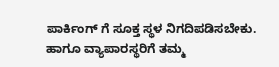ಪಾರ್ಕಿಂಗ್ ಗೆ ಸೂಕ್ತ ಸ್ಥಳ ನಿಗದಿಪಡಿಸಬೇಕು. ಹಾಗೂ ವ್ಯಾಪಾರಸ್ಥರಿಗೆ ತಮ್ಮ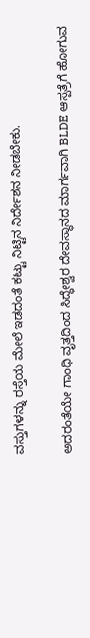ವಸ್ತುಗಳನ್ನು ರಸ್ತೆಯ ಮೇಲೆ ಇಡದಂತೆ ಕಟ್ಟು ನಿಟ್ಟಿನ ನಿರ್ದೇಶನ ನೀಡಬೇಕು.

ಅದರಂತೆಯೇ ಗಾಂಧಿ ವೃತ್ತದಿಂದ ಸಿದ್ಧೇಶ್ವರ ದೇವಸ್ಥಾನದ ಮಾರ್ಗವಾಗಿ BLDE ಆಸ್ಪತ್ರೆಗೆ ಹೋಗುವ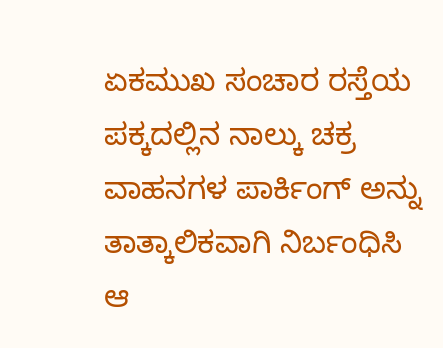ಏಕಮುಖ ಸಂಚಾರ ರಸ್ತೆಯ ಪಕ್ಕದಲ್ಲಿನ ನಾಲ್ಕು ಚಕ್ರ ವಾಹನಗಳ ಪಾರ್ಕಿಂಗ್ ಅನ್ನು ತಾತ್ಕಾಲಿಕವಾಗಿ ನಿರ್ಬಂಧಿಸಿ ಆ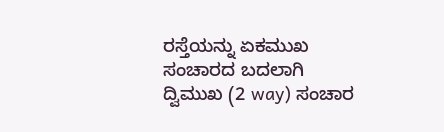ರಸ್ತೆಯನ್ನು ಏಕಮುಖ ಸಂಚಾರದ ಬದಲಾಗಿ ದ್ವಿಮುಖ (2 way) ಸಂಚಾರ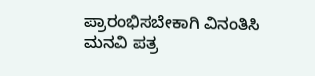ಪ್ರಾರಂಭಿಸಬೇಕಾಗಿ ವಿನಂತಿಸಿ ಮನವಿ ಪತ್ರ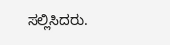ಸಲ್ಲಿಸಿದರು.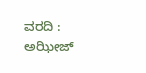ವರದಿ : ಅಝೀಜ್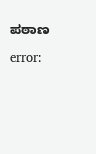ಪಠಾಣ

error: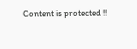Content is protected !!